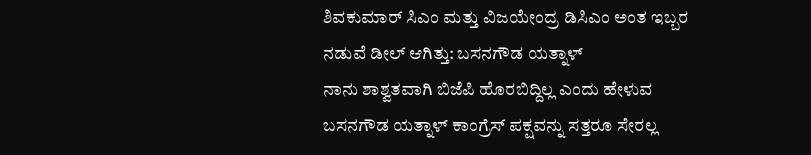ಶಿವಕುಮಾರ್ ಸಿಎಂ ಮತ್ತು ವಿಜಯೇಂದ್ರ ಡಿಸಿಎಂ ಅಂತ ಇಬ್ಬರ ನಡುವೆ ಡೀಲ್ ಆಗಿತ್ತು: ಬಸನಗೌಡ ಯತ್ನಾಳ್
ನಾನು ಶಾಶ್ವತವಾಗಿ ಬಿಜೆಪಿ ಹೊರಬಿದ್ದಿಲ್ಲ ಎಂದು ಹೇಳುವ ಬಸನಗೌಡ ಯತ್ನಾಳ್ ಕಾಂಗ್ರೆಸ್ ಪಕ್ಷವನ್ನು ಸತ್ತರೂ ಸೇರಲ್ಲ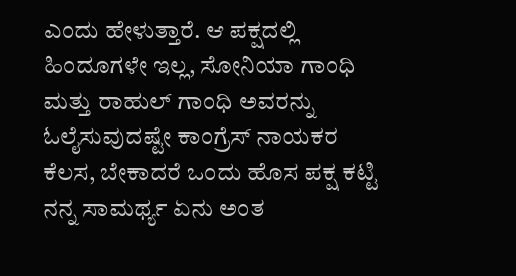ಎಂದು ಹೇಳುತ್ತಾರೆ. ಆ ಪಕ್ಷದಲ್ಲಿ ಹಿಂದೂಗಳೇ ಇಲ್ಲ, ಸೋನಿಯಾ ಗಾಂಧಿ ಮತ್ತು ರಾಹುಲ್ ಗಾಂಧಿ ಅವರನ್ನು ಓಲೈಸುವುದಷ್ಟೇ ಕಾಂಗ್ರೆಸ್ ನಾಯಕರ ಕೆಲಸ, ಬೇಕಾದರೆ ಒಂದು ಹೊಸ ಪಕ್ಷ ಕಟ್ಟಿ ನನ್ನ ಸಾಮರ್ಥ್ಯ ಏನು ಅಂತ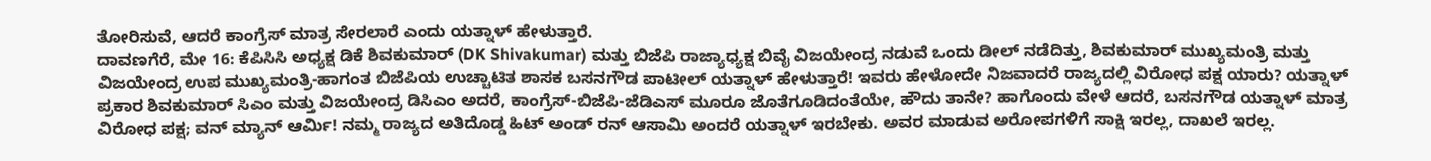ತೋರಿಸುವೆ, ಆದರೆ ಕಾಂಗ್ರೆಸ್ ಮಾತ್ರ ಸೇರಲಾರೆ ಎಂದು ಯತ್ನಾಳ್ ಹೇಳುತ್ತಾರೆ.
ದಾವಣಗೆರೆ, ಮೇ 16: ಕೆಪಿಸಿಸಿ ಅಧ್ಯಕ್ಷ ಡಿಕೆ ಶಿವಕುಮಾರ್ (DK Shivakumar) ಮತ್ತು ಬಿಜೆಪಿ ರಾಜ್ಯಾಧ್ಯಕ್ಷ ಬಿವೈ ವಿಜಯೇಂದ್ರ ನಡುವೆ ಒಂದು ಡೀಲ್ ನಡೆದಿತ್ತು, ಶಿವಕುಮಾರ್ ಮುಖ್ಯಮಂತ್ರಿ ಮತ್ತು ವಿಜಯೇಂದ್ರ ಉಪ ಮುಖ್ಯಮಂತ್ರಿ-ಹಾಗಂತ ಬಿಜೆಪಿಯ ಉಚ್ಚಾಟಿತ ಶಾಸಕ ಬಸನಗೌಡ ಪಾಟೀಲ್ ಯತ್ನಾಳ್ ಹೇಳುತ್ತಾರೆ! ಇವರು ಹೇಳೋದೇ ನಿಜವಾದರೆ ರಾಜ್ಯದಲ್ಲಿ ವಿರೋಧ ಪಕ್ಷ ಯಾರು? ಯತ್ನಾಳ್ ಪ್ರಕಾರ ಶಿವಕುಮಾರ್ ಸಿಎಂ ಮತ್ತು ವಿಜಯೇಂದ್ರ ಡಿಸಿಎಂ ಅದರೆ, ಕಾಂಗ್ರೆಸ್-ಬಿಜೆಪಿ-ಜೆಡಿಎಸ್ ಮೂರೂ ಜೊತೆಗೂಡಿದಂತೆಯೇ, ಹೌದು ತಾನೇ? ಹಾಗೊಂದು ವೇಳೆ ಆದರೆ, ಬಸನಗೌಡ ಯತ್ನಾಳ್ ಮಾತ್ರ ವಿರೋಧ ಪಕ್ಷ; ವನ್ ಮ್ಯಾನ್ ಆರ್ಮಿ! ನಮ್ಮ ರಾಜ್ಯದ ಅತಿದೊಡ್ಡ ಹಿಟ್ ಅಂಡ್ ರನ್ ಆಸಾಮಿ ಅಂದರೆ ಯತ್ನಾಳ್ ಇರಬೇಕು. ಅವರ ಮಾಡುವ ಅರೋಪಗಳಿಗೆ ಸಾಕ್ಷಿ ಇರಲ್ಲ, ದಾಖಲೆ ಇರಲ್ಲ.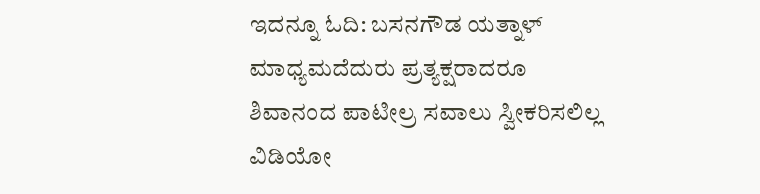ಇದನ್ನೂ ಓದಿ: ಬಸನಗೌಡ ಯತ್ನಾಳ್ ಮಾಧ್ಯಮದೆದುರು ಪ್ರತ್ಯಕ್ಷರಾದರೂ ಶಿವಾನಂದ ಪಾಟೀಲ್ರ ಸವಾಲು ಸ್ವೀಕರಿಸಲಿಲ್ಲ
ವಿಡಿಯೋ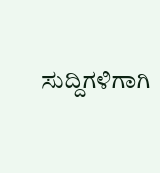ಸುದ್ದಿಗಳಿಗಾಗಿ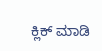ಕ್ಲಿಕ್ ಮಾಡಿ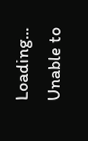Loading...
Unable to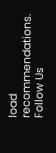load recommendations.
Follow Us